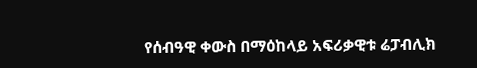የሰብዓዊ ቀውስ በማዕከላይ አፍሪቃዊቱ ሬፓብሊክ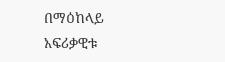በማዕከላይ አፍሪቃዊቱ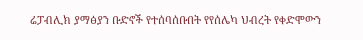ሬፓብሊክ ያማፅያን ቡድኖች የተሰባሰቡበት የየሰሌካ ህብረት የቀድሞውን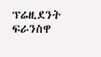ፕሬዚደንት ፍራንስዋ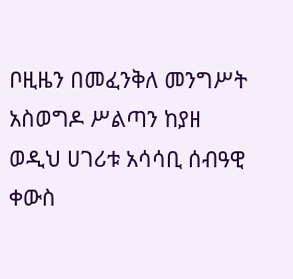ቦዚዜን በመፈንቅለ መንግሥት አስወግዶ ሥልጣን ከያዘ ወዲህ ሀገሪቱ አሳሳቢ ሰብዓዊ ቀውስ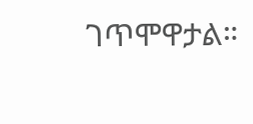ገጥሞዋታል።